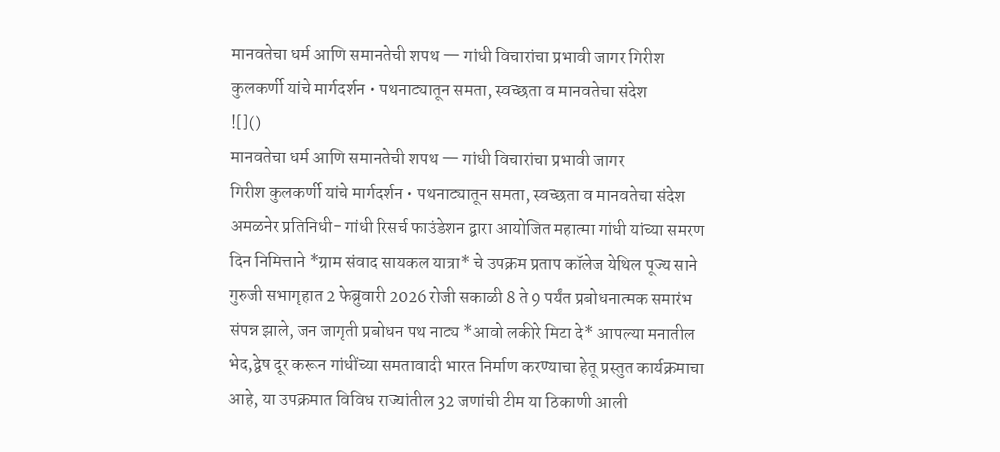मानवतेचा धर्म आणि समानतेची शपथ — गांधी विचारांचा प्रभावी जागर गिरीश कुलकर्णी यांचे मार्गदर्शन • पथनाट्यातून समता, स्वच्छता व मानवतेचा संदेश
![]()
मानवतेचा धर्म आणि समानतेची शपथ — गांधी विचारांचा प्रभावी जागर
गिरीश कुलकर्णी यांचे मार्गदर्शन • पथनाट्यातून समता, स्वच्छता व मानवतेचा संदेश
अमळनेर प्रतिनिधी- गांधी रिसर्च फाउंडेशन द्वारा आयोजित महात्मा गांधी यांच्या समरण दिन निमित्ताने *ग्राम संवाद सायकल यात्रा* चे उपक्रम प्रताप कॉलेज येथिल पूज्य साने गुरुजी सभागृहात 2 फेब्रुवारी 2026 रोजी सकाळी 8 ते 9 पर्यंत प्रबोधनात्मक समारंभ संपन्न झाले, जन जागृती प्रबोधन पथ नाट्य *आवो लकीरे मिटा दे* आपल्या मनातील भेद,द्वेष दूर करून गांधींच्या समतावादी भारत निर्माण करण्याचा हेतू प्रस्तुत कार्यक्रमाचा आहे, या उपक्रमात विविध राज्यांतील 32 जणांची टीम या ठिकाणी आली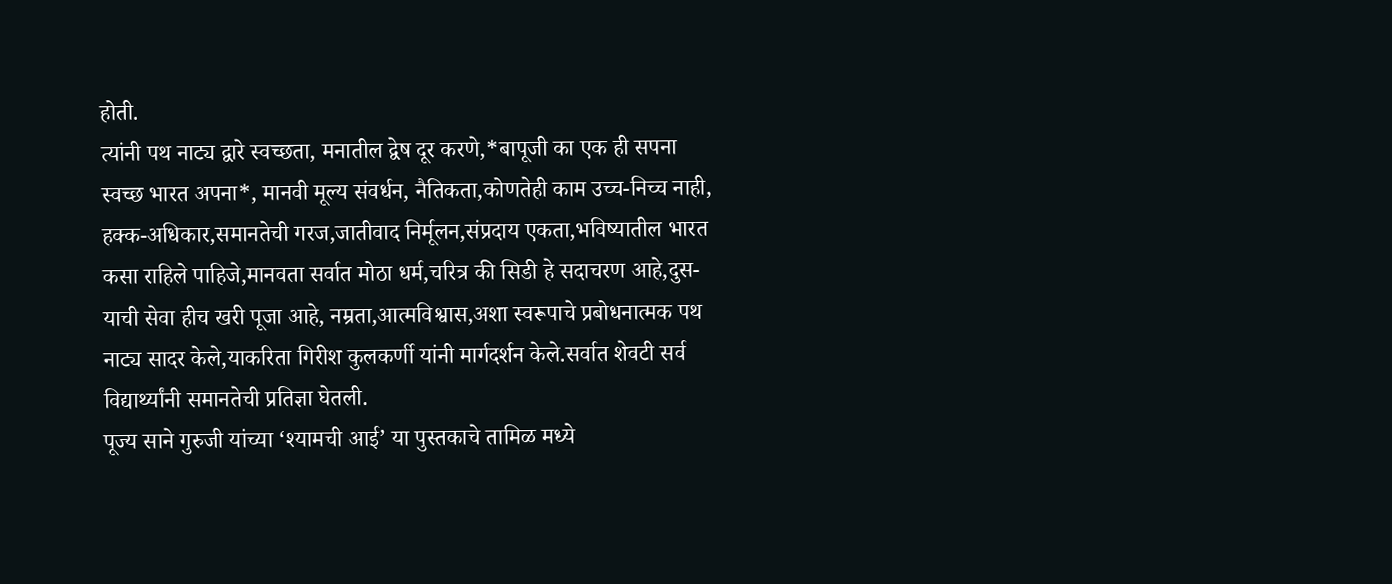होती.
त्यांनी पथ नाट्य द्वारे स्वच्छता, मनातील द्वेष दूर करणे,*बापूजी का एक ही सपना स्वच्छ भारत अपना*, मानवी मूल्य संवर्धन, नैतिकता,कोणतेही काम उच्च-निच्च नाही, हक्क-अधिकार,समानतेची गरज,जातीवाद निर्मूलन,संप्रदाय एकता,भविष्यातील भारत कसा राहिले पाहिजे,मानवता सर्वात मोठा धर्म,चरित्र की सिडी हे सदाचरण आहे,दुस-याची सेवा हीच खरी पूजा आहे, नम्रता,आत्मविश्वास,अशा स्वरूपाचे प्रबोधनात्मक पथ नाट्य सादर केले,याकरिता गिरीश कुलकर्णी यांनी मार्गदर्शन केले.सर्वात शेवटी सर्व विद्यार्थ्यांनी समानतेची प्रतिज्ञा घेतली.
पूज्य साने गुरुजी यांच्या ‘श्यामची आई’ या पुस्तकाचे तामिळ मध्ये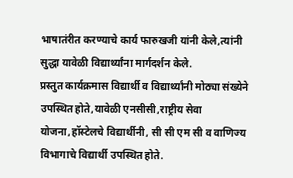भाषातंरीत करण्याचे कार्य फारुखजी यांनी केले,त्यांनी सुद्धा यावेळी विद्यार्थ्यांना मार्गदर्शन केले.
प्रस्तुत कार्यक्रमास विद्यार्थी व विद्यार्थ्यांनी मोठ्या संख्येने उपस्थित होते,यावेळी एनसीसी,राष्ट्रीय सेवा योजना,हॉस्टेलचे विद्यार्थीनी, सी सी एम सी व वाणिज्य विभागाचे विद्यार्थी उपस्थित होते.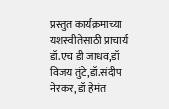प्रस्तुत कार्यक्रमाच्या यशस्वीतेसाठी प्राचार्य डॉ.एच डी जाधव,डॉ विजय तुंटे,डॉ.संदीप नेरकर, डॉ हेमंत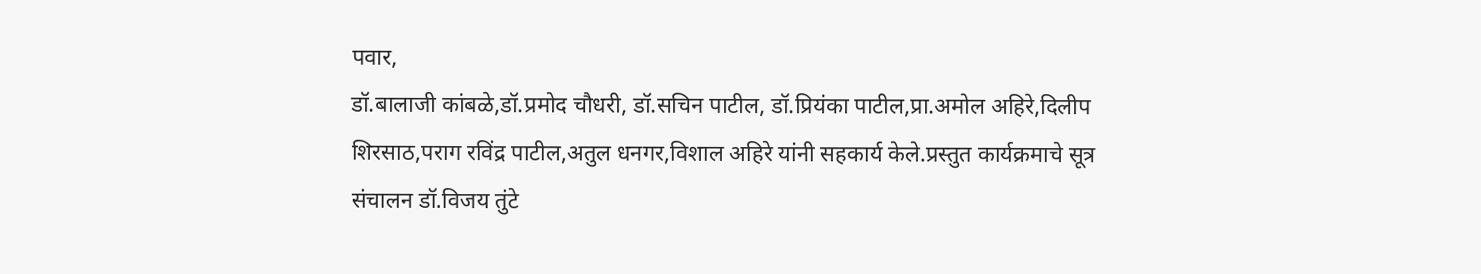पवार,
डॉ.बालाजी कांबळे,डॉ.प्रमोद चौधरी, डॉ.सचिन पाटील, डॉ.प्रियंका पाटील,प्रा.अमोल अहिरे,दिलीप शिरसाठ,पराग रविंद्र पाटील,अतुल धनगर,विशाल अहिरे यांनी सहकार्य केले.प्रस्तुत कार्यक्रमाचे सूत्र संचालन डॉ.विजय तुंटे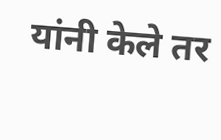यांनी केले तर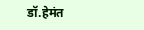डॉ.हेमंत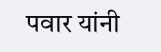पवार यांनी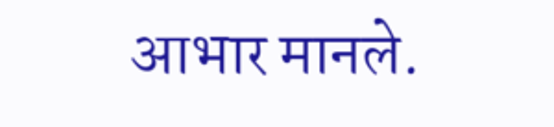आभार मानले.